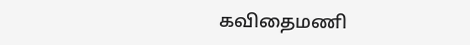கவிதைமணி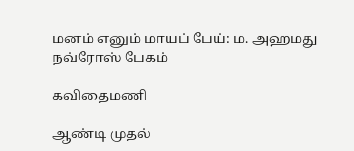மனம் எனும் மாயப் பேய்: ம. அஹமது நவ்ரோஸ் பேகம்

கவிதைமணி

ஆண்டி முதல்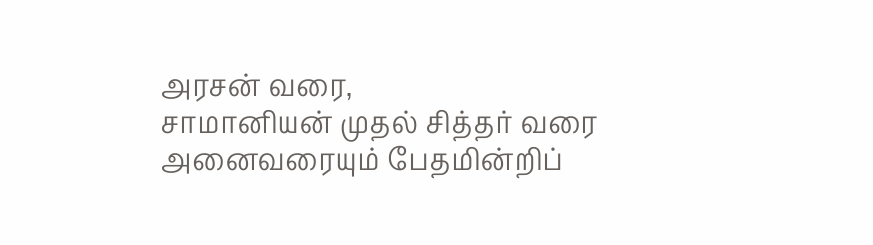அரசன் வரை,
சாமானியன் முதல் சித்தர் வரை
அனைவரையும் பேதமின்றிப்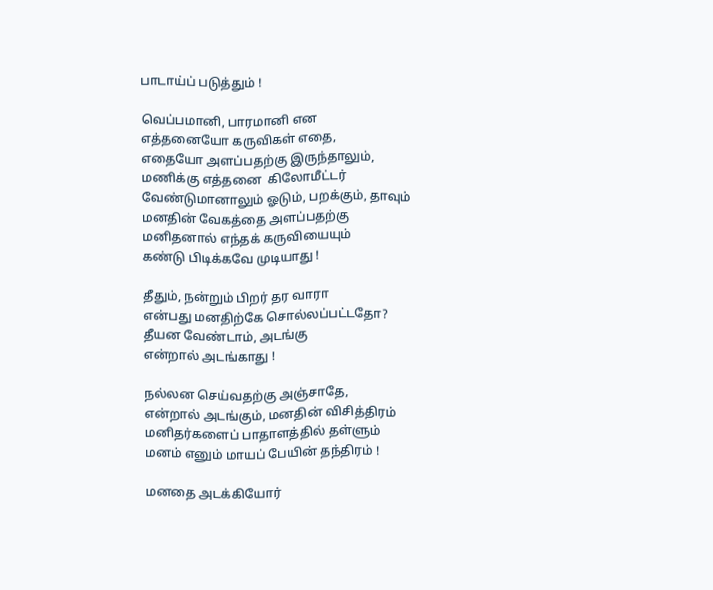பாடாய்ப் படுத்தும் !

வெப்பமானி, பாரமானி என
எத்தனையோ கருவிகள் எதை,
எதையோ அளப்பதற்கு இருந்தாலும்,
மணிக்கு எத்தனை  கிலோமீட்டர்
வேண்டுமானாலும் ஓடும், பறக்கும், தாவும்
மனதின் வேகத்தை அளப்பதற்கு
மனிதனால் எந்தக் கருவியையும்
கண்டு பிடிக்கவே முடியாது !

தீதும், நன்றும் பிறர் தர வாரா
என்பது மனதிற்கே சொல்லப்பட்டதோ?
தீயன வேண்டாம், அடங்கு
என்றால் அடங்காது !

நல்லன செய்வதற்கு அஞ்சாதே,
என்றால் அடங்கும், மனதின் விசித்திரம்
மனிதர்களைப் பாதாளத்தில் தள்ளும்
மனம் எனும் மாயப் பேயின் தந்திரம் !

மனதை அடக்கியோர்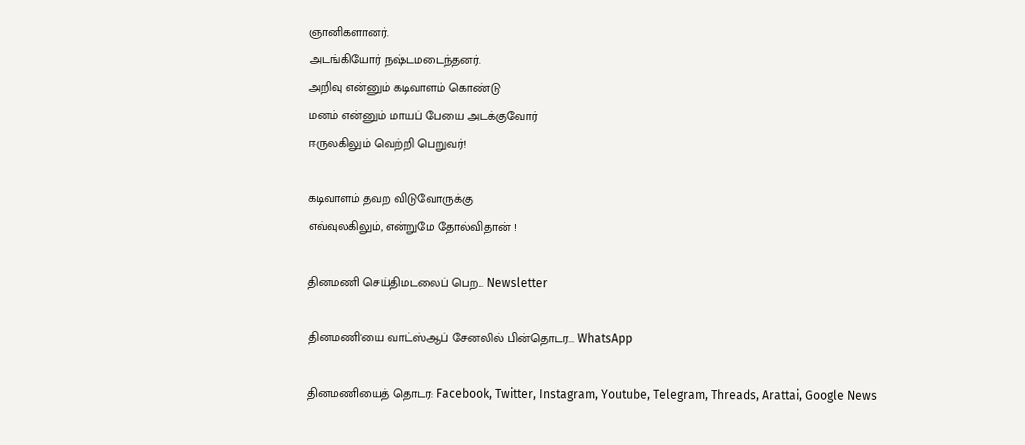ஞானிகளானர்.
அடங்கியோர் நஷ்டமடைந்தனர்.
அறிவு என்னும் கடிவாளம் கொண்டு
மனம் என்னும் மாயப் பேயை அடக்குவோர்
ஈருலகிலும் வெற்றி பெறுவர்!

கடிவாளம் தவற விடுவோருக்கு
எவ்வுலகிலும், என்றுமே தோல்விதான் !

தினமணி செய்திமடலைப் பெற... Newsletter

தினமணி'யை வாட்ஸ்ஆப் சேனலில் பின்தொடர... WhatsApp

தினமணியைத் தொடர: Facebook, Twitter, Instagram, Youtube, Telegram, Threads, Arattai, Google News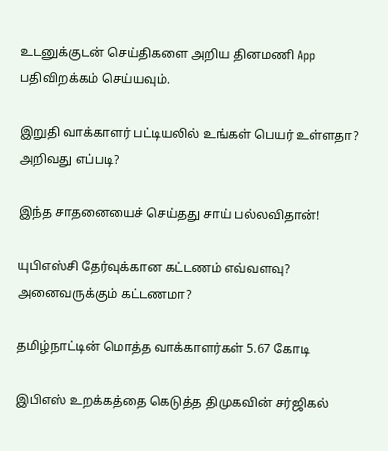உடனுக்குடன் செய்திகளை அறிய தினமணி App பதிவிறக்கம் செய்யவும்.

இறுதி வாக்காளர் பட்டியலில் உங்கள் பெயர் உள்ளதா? அறிவது எப்படி?

இந்த சாதனையைச் செய்தது சாய் பல்லவிதான்!

யுபிஎஸ்சி தேர்வுக்கான கட்டணம் எவ்வளவு? அனைவருக்கும் கட்டணமா?

தமிழ்நாட்டின் மொத்த வாக்காளர்கள் 5.67 கோடி

இபிஎஸ் உறக்கத்தை கெடுத்த திமுகவின் சர்ஜிகல்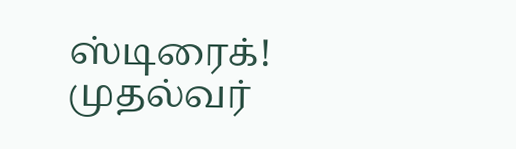ஸ்டிரைக்! முதல்வர்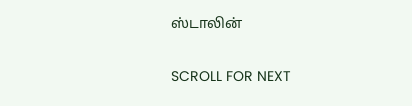ஸ்டாலின்

SCROLL FOR NEXT